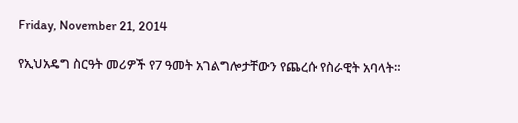Friday, November 21, 2014

የኢህአዴግ ስርዓት መሪዎች የ7 ዓመት አገልግሎታቸውን የጨረሱ የስራዊት አባላት።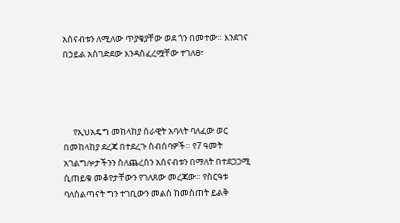አሰናብቱን ለሚለው ጥያቄያቸው ወደ ጎን በመተው። እንደገና በኃይል አስገድደው እንዳስፈረሟቸው ተገለፀ፣




     የኢህአዴግ መከላከያ ሰራዊት አባላት ባለፈው ወር በመከላከያ ደረጃ በተደረጉ ስብሰባዎች። የ7 ዓመት አገልግሎታችንን ስለጨረስን አሰናብቱን በማለት በተደጋጋሚ ሲጠይቁ መቆየታቸውን የገለጸው መረጃው። የስርዓቱ ባለስልጣናት ግን ተገቢውን መልስ ከመስጠት ይልቅ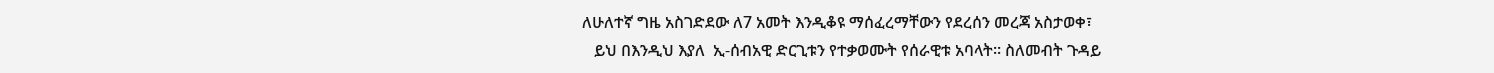ለሁለተኛ ግዜ አስገድደው ለ7 አመት እንዲቆዩ ማሰፈረማቸውን የደረሰን መረጃ አስታወቀ፣
   ይህ በእንዲህ እያለ  ኢ-ሰብአዊ ድርጊቱን የተቃወሙት የሰራዊቱ አባላት። ስለመብት ጉዳይ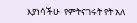እያነሳችሁ  የምትናገሩት የት አለ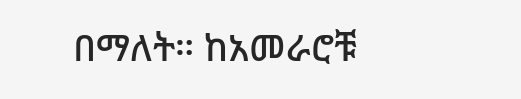በማለት። ከአመራሮቹ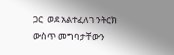ጋር  ወደ አልተፈለገ ንትርክ ውስጥ መግባታቸውን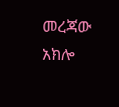መረጃው አክሎ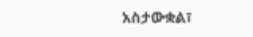አስታውቋል፣